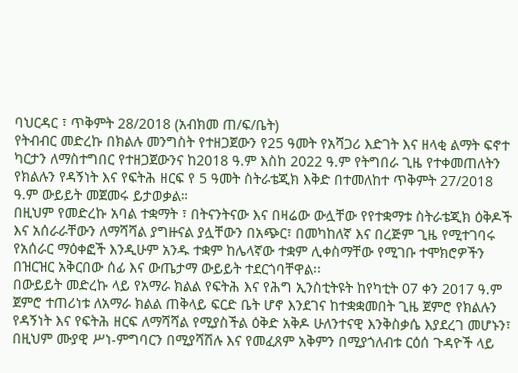ባህርዳር ፣ ጥቅምት 28/2018 (አብክመ ጠ/ፍ/ቤት)
የትብብር መድረኩ በክልሉ መንግስት የተዘጋጀውን የ25 ዓመት የአሻጋሪ እድገት እና ዘላቂ ልማት ፍኖተ ካርታን ለማስተግበር የተዘጋጀውንና ከ2018 ዓ.ም እስከ 2022 ዓ.ም የትግበራ ጊዜ የተቀመጠለትን የክልሉን የዳኝነት እና የፍትሕ ዘርፍ የ 5 ዓመት ስትራቴጂክ እቅድ በተመለከተ ጥቅምት 27/2018 ዓ.ም ውይይት መጀመሩ ይታወቃል።
በዚህም የመድረኩ አባል ተቋማት ፣ በትናንትናው እና በዛሬው ውሏቸው የየተቋማቱ ስትራቴጂክ ዕቅዶች እና አሰራራቸውን ለማሻሻል ያግዙናል ያሏቸውን በአጭር፣ በመካከለኛ እና በረጅም ጊዜ የሚተገባሩ የአሰራር ማዕቀፎች እንዲሁም አንዱ ተቋም ከሌላኛው ተቋም ሊቀስማቸው የሚገቡ ተሞክሮዎችን በዝርዝር አቅርበው ሰፊ እና ውጤታማ ውይይት ተደርጎባቸዋል፡፡
በውይይት መድረኩ ላይ የአማራ ክልል የፍትሕ እና የሕግ ኢንስቲትዩት ከየካቲት 07 ቀን 2017 ዓ.ም ጀምሮ ተጠሪነቱ ለአማራ ክልል ጠቅላይ ፍርድ ቤት ሆኖ እንደገና ከተቋቋመበት ጊዜ ጀምሮ የክልሉን የዳኝነት እና የፍትሕ ዘርፍ ለማሻሻል የሚያስችል ዕቅድ አቅዶ ሁለንተናዊ እንቅስቃሴ እያደረገ መሆኑን፣ በዚህም ሙያዊ ሥነ-ምግባርን በሚያሻሽሉ እና የመፈጸም አቅምን በሚያጎለብቱ ርዕሰ ጉዳዮች ላይ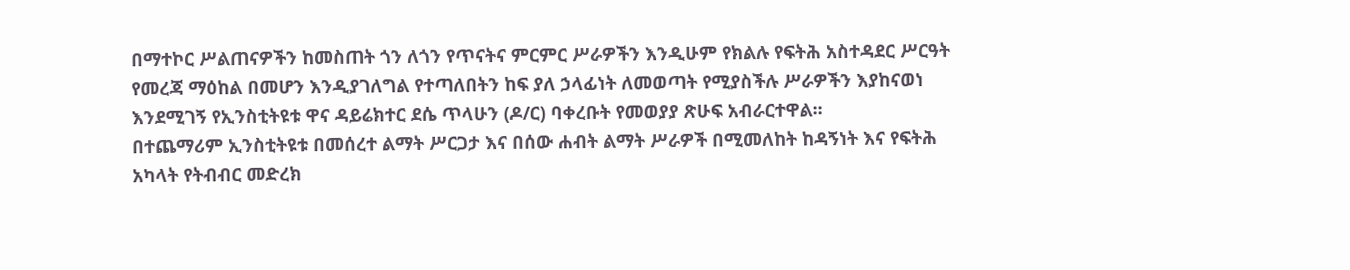በማተኮር ሥልጠናዎችን ከመስጠት ጎን ለጎን የጥናትና ምርምር ሥራዎችን እንዲሁም የክልሉ የፍትሕ አስተዳደር ሥርዓት የመረጃ ማዕከል በመሆን እንዲያገለግል የተጣለበትን ከፍ ያለ ኃላፊነት ለመወጣት የሚያስችሉ ሥራዎችን እያከናወነ እንደሚገኝ የኢንስቲትዩቱ ዋና ዳይሬክተር ደሴ ጥላሁን (ዶ/ር) ባቀረቡት የመወያያ ጽሁፍ አብራርተዋል፡፡
በተጨማሪም ኢንስቲትዩቱ በመሰረተ ልማት ሥርጋታ እና በሰው ሐብት ልማት ሥራዎች በሚመለከት ከዳኝነት እና የፍትሕ አካላት የትብብር መድረክ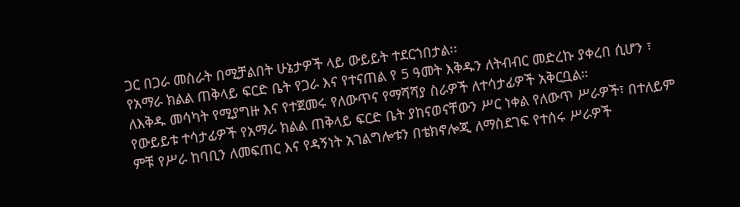ጋር በጋራ መስራት በሚቻልበት ሁኔታዎች ላይ ውይይት ተደርጎበታል፡፡
የአማራ ክልል ጠቅላይ ፍርድ ቤት የጋራ እና የተናጠል የ 5 ዓመት እቅዱን ለትብብር መድረኩ ያቀረበ ሲሆን ፣ ለእቅዱ መሳካት የሚያግዙ እና የተጀመሩ የለውጥና የማሻሻያ ስራዎች ለተሳታፊዎች አቅርቧል።
የውይይቱ ተሳታፊዎች የአማራ ክልል ጠቅላይ ፍርድ ቤት ያከናወናቸውን ሥር ነቀል የለውጥ ሥራዎች፣ በተለይም ምቹ የሥራ ከባቢን ለመፍጠር እና የዳኝነት አገልግሎቱን በቴክኖሎጂ ለማስደገፍ የተሰሩ ሥራዎች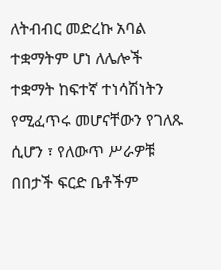ለትብብር መድረኩ አባል ተቋማትም ሆነ ለሌሎች ተቋማት ከፍተኛ ተነሳሽነትን የሚፈጥሩ መሆናቸውን የገለጹ ሲሆን ፣ የለውጥ ሥራዎቹ በበታች ፍርድ ቤቶችም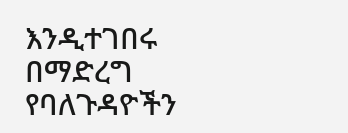እንዲተገበሩ በማድረግ የባለጉዳዮችን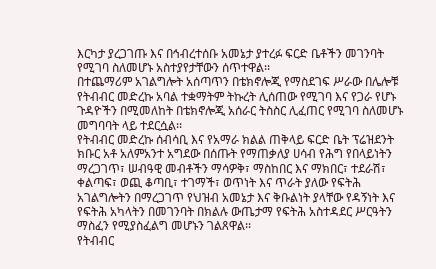እርካታ ያረጋገጡ እና በኅብረተሰቡ አመኔታ ያተረፉ ፍርድ ቤቶችን መገንባት የሚገባ ስለመሆኑ አስተያየታቸውን ሰጥተዋል፡፡
በተጨማሪም አገልግሎት አሰጣጥን በቴክኖሎጂ የማስደገፍ ሥራው በሌሎቹ የትብብር መድረኩ አባል ተቋማትም ትኩረት ሊሰጠው የሚገባ እና የጋራ የሆኑ ጉዳዮችን በሚመለከት በቴክኖሎጂ አሰራር ትስስር ሊፈጠር የሚገባ ስለመሆኑ መግባባት ላይ ተደርሷል፡፡
የትብብር መድረኩ ሰብሳቢ እና የአማራ ክልል ጠቅላይ ፍርድ ቤት ፕሬዝደንት ክቡር አቶ አለምአንተ አግደው በሰጡት የማጠቃለያ ሀሳብ የሕግ የበላይነትን ማረጋገጥ፣ ሠብዓዊ መብቶችን ማሳዎቅ፣ ማስከበር እና ማክበር፣ ተደራሽ፣ ቀልጣፍ፣ ወጪ ቆጣቢ፣ ተገማች፣ ወጥነት እና ጥራት ያለው የፍትሕ አገልግሎትን በማረጋገጥ የህዝብ አመኔታ እና ቅቡልነት ያላቸው የዳኝነት እና የፍትሕ አካላትን በመገንባት በክልሉ ውጤታማ የፍትሕ አስተዳደር ሥርዓትን ማስፈን የሚያስፈልግ መሆኑን ገልጸዋል፡፡
የትብብር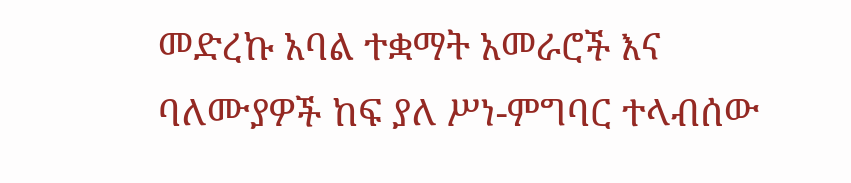መድረኩ አባል ተቋማት አመራሮች እና ባለሙያዎች ከፍ ያለ ሥነ-ምግባር ተላብሰው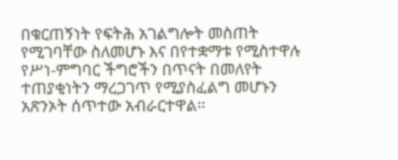በቁርጠኝነት የፍትሕ አገልግሎት መስጠት የሚገባቸው ስለመሆኑ እና በየተቋማቱ የሚስተዋሉ የሥነ-ምግባር ችግሮችን በጥናት በመለየት ተጠያቂነትን ማረጋገጥ የሚያስፈልግ መሆኑን አጽንኦት ሰጥተው አብራርተዋል፡፡